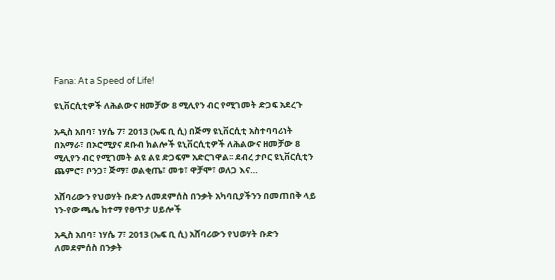Fana: At a Speed of Life!

ዩኒቨርሲቲዎች ለሕልውና ዘመቻው 8 ሚሊየን ብር የሚገመት ድጋፍ አደረጉ

አዲስ አበባ፣ ነሃሴ 7፣ 2013 (ኤፍ ቢ ሲ) በጅማ ዩኒቨርሲቲ አስተባባሪነት በአማራ፣ በኦሮሚያና ደቡብ ክልሎች ዩኒቨርሲቲዎች ለሕልውና ዘመቻው 8 ሚሊየን ብር የሚገመት ልዩ ልዩ ድጋፍም አድርገዋል፡፡ ደብረ ታቦር ዩኒቨርሲቲን ጨምሮ፣ ቦንጋ፣ ጅማ፣ ወልቂጤ፣ መቱ፣ ዋቻሞ፣ ወለጋ እና…

አሸባሪውን የህወሃት ቡድን ለመደምሰስ በንቃት አካባቢያችንን በመጠበቅ ላይ ነን-የውጫሌ ከተማ የፀጥታ ሀይሎች

አዲስ አበባ፣ ነሃሴ 7፣ 2013 (ኤፍ ቢ ሲ) አሸባሪውን የህወሃት ቡድን ለመደምሰስ በንቃት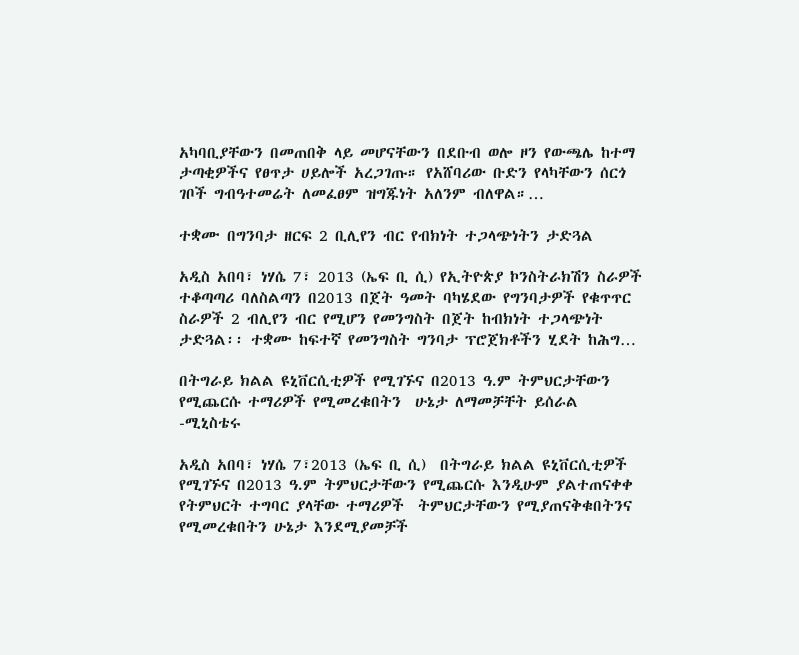አካባቢያቸውን በመጠበቅ ላይ መሆናቸውን በደቡብ ወሎ ዞን የውጫሌ ከተማ ታጣቂዎችና የፀጥታ ሀይሎች አረጋገጡ። የአሸባሪው ቡድን የላካቸውን ሰርጎ ገቦች ግብዓተመሬት ለመፈፀም ዝግጁነት አለንም ብለዋል።…

ተቋሙ በግንባታ ዘርፍ 2 ቢሊየን ብር የብክነት ተጋላጭነትን ታድጓል

አዲስ አበባ፣ ነሃሴ 7፣ 2013 (ኤፍ ቢ ሲ) የኢትዮጵያ ኮንስትራክሽን ስራዎች ተቆጣጣሪ ባለስልጣን በ2013 በጀት ዓመት ባካሄደው የግንባታዎች የቁጥጥር ስራዎች 2 ብሊየን ብር የሚሆን የመንግስት በጀት ከብክነት ተጋላጭነት ታድጓል፡፡ ተቋሙ ከፍተኛ የመንግስት ግንባታ ፕሮጀክቶችን ሂደት ከሕግ…

በትግራይ ክልል ዩኒቨርሲቲዎች የሚገኙና በ2013 ዓ.ም ትምህርታቸውን የሚጨርሱ ተማሪዎች የሚመረቁበትን  ሁኔታ ለማመቻቸት ይሰራል -ሚኒስቴሩ

አዲስ አበባ፣ ነሃሴ 7፣2013 (ኤፍ ቢ ሲ)  በትግራይ ክልል ዩኒቨርሲቲዎች የሚገኙና በ2013 ዓ.ም ትምህርታቸውን የሚጨርሱ እንዲሁም ያልተጠናቀቀ የትምህርት ተግባር ያላቸው ተማሪዎች  ትምህርታቸውን የሚያጠናቅቁበትንና የሚመረቁበትን ሁኔታ እንደሚያመቻች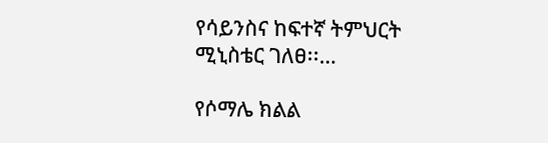የሳይንስና ከፍተኛ ትምህርት ሚኒስቴር ገለፀ፡፡…

የሶማሌ ክልል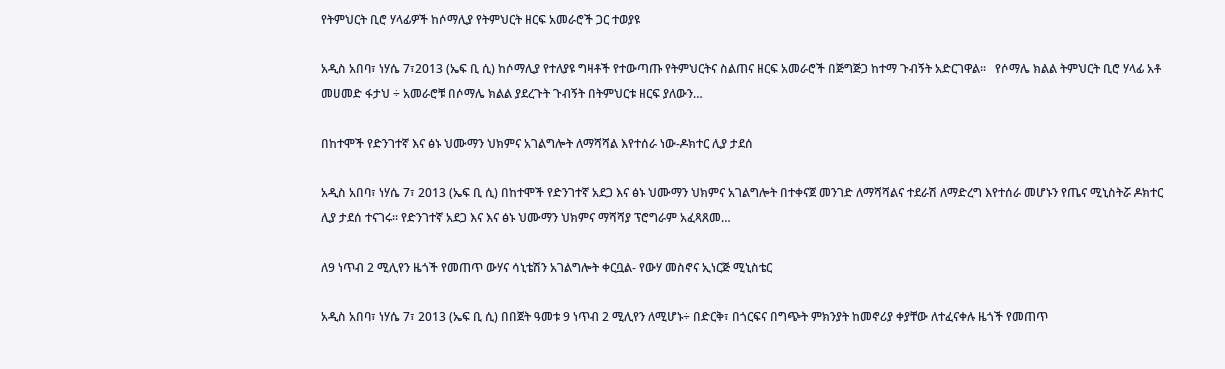የትምህርት ቢሮ ሃላፊዎች ከሶማሊያ የትምህርት ዘርፍ አመራሮች ጋር ተወያዩ

አዲስ አበባ፣ ነሃሴ 7፣2013 (ኤፍ ቢ ሲ) ከሶማሊያ የተለያዩ ግዛቶች የተውጣጡ የትምህርትና ስልጠና ዘርፍ አመራሮች በጅግጅጋ ከተማ ጉብኝት አድርገዋል፡፡   የሶማሌ ክልል ትምህርት ቢሮ ሃላፊ አቶ መሀመድ ፋታህ ÷ አመራሮቹ በሶማሌ ክልል ያደረጉት ጉብኝት በትምህርቱ ዘርፍ ያለውን…

በከተሞች የድንገተኛ እና ፅኑ ህሙማን ህክምና አገልግሎት ለማሻሻል እየተሰራ ነው-ዶክተር ሊያ ታደሰ

አዲስ አበባ፣ ነሃሴ 7፣ 2013 (ኤፍ ቢ ሲ) በከተሞች የድንገተኛ አደጋ እና ፅኑ ህሙማን ህክምና አገልግሎት በተቀናጀ መንገድ ለማሻሻልና ተደራሽ ለማድረግ እየተሰራ መሆኑን የጤና ሚኒስትሯ ዶክተር ሊያ ታደሰ ተናገሩ። የድንገተኛ አደጋ እና እና ፅኑ ህሙማን ህክምና ማሻሻያ ፕሮግራም አፈጻጸመ…

ለ9 ነጥብ 2 ሚሊየን ዜጎች የመጠጥ ውሃና ሳኒቴሽን አገልግሎት ቀርቧል- የውሃ መስኖና ኢነርጅ ሚኒስቴር

አዲስ አበባ፣ ነሃሴ 7፣ 2013 (ኤፍ ቢ ሲ) በበጀት ዓመቱ 9 ነጥብ 2 ሚሊየን ለሚሆኑ÷ በድርቅ፣ በጎርፍና በግጭት ምክንያት ከመኖሪያ ቀያቸው ለተፈናቀሉ ዜጎች የመጠጥ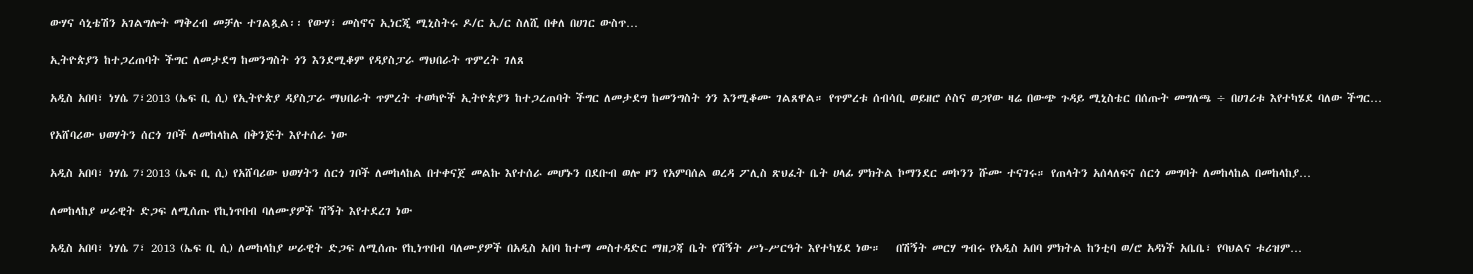ውሃና ሳኒቴሽን አገልግሎት ማቅረብ መቻሉ ተገልጿል፡፡ የውሃ፣ መስኖና ኢነርጂ ሚኒስትሩ ዶ/ር ኢ/ር ስለሺ በቀለ በሀገር ውስጥ…

ኢትዮጵያን ከተጋረጠባት ችግር ለመታደግ ከመንግስት ጎን እንደሚቆም የዳያስፓራ ማህበራት ጥምረት ገለጸ

አዲስ አበባ፣ ነሃሴ 7፣2013 (ኤፍ ቢ ሲ) የኢትዮጵያ ዳያስፓራ ማህበራት ጥምረት ተወካዮች ኢትዮጵያን ከተጋረጠባት ችግር ለመታደግ ከመንግስት ጎን እንሚቆሙ ገልጸዋል። የጥምረቱ ሰብሳቢ ወይዘሮ ሶስና ወጋየው ዛሬ በውጭ ጉዳይ ሚኒስቴር በሰጡት መግለጫ ÷ በሀገሪቱ እየተካሄደ ባለው ችግር…

የአሸባሪው ህወሃትን ሰርጎ ገቦች ለመከላከል በቅንጅት እየተሰራ ነው

አዲስ አበባ፣ ነሃሴ 7፣2013 (ኤፍ ቢ ሲ) የአሸባሪው ህወሃትን ሰርጎ ገቦች ለመከላከል በተቀናጀ መልኩ እየተሰራ መሆኑን በደቡብ ወሎ ዞን የአምባሰል ወረዳ ፖሊስ ጽህፈት ቤት ሀላፊ ምክትል ኮማንደር መኮንን ሹሙ ተናገሩ። የጠላትን አሰላለፍና ሰርጎ መግባት ለመከላከል በመከላከያ…

ለመከላከያ ሠራዊት ድጋፍ ለሚሰጡ የኪነጥበብ ባለሙያዎች ሽኝት እየተደረገ ነው

አዲስ አበባ፣ ነሃሴ 7፣ 2013 (ኤፍ ቢ ሲ) ለመከላከያ ሠራዊት ድጋፍ ለሚሰጡ የኪነጥበብ ባለሙያዎች በአዲስ አበባ ከተማ መስተዳድር ማዘጋጃ ቤት የሽኝት ሥነ-ሥርዓት እየተካሄደ ነው።   በሽኝት መርሃ ግብሩ የአዲስ አበባ ምክትል ከንቲባ ወ/ሮ አዳነች አቤቤ፣ የባህልና ቱሪዝም…